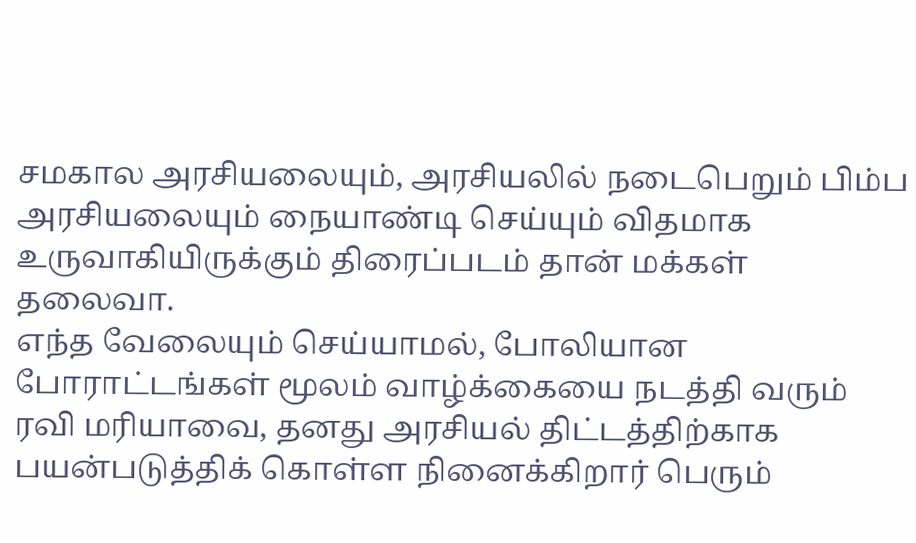சமகால அரசியலையும், அரசியலில் நடைபெறும் பிம்ப அரசியலையும் நையாண்டி செய்யும் விதமாக உருவாகியிருக்கும் திரைப்படம் தான் மக்கள் தலைவா.
எந்த வேலையும் செய்யாமல், போலியான போராட்டங்கள் மூலம் வாழ்க்கையை நடத்தி வரும் ரவி மரியாவை, தனது அரசியல் திட்டத்திற்காக பயன்படுத்திக் கொள்ள நினைக்கிறார் பெரும்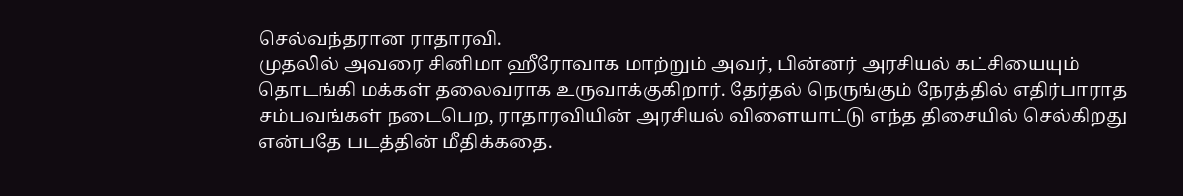செல்வந்தரான ராதாரவி.
முதலில் அவரை சினிமா ஹீரோவாக மாற்றும் அவர், பின்னர் அரசியல் கட்சியையும் தொடங்கி மக்கள் தலைவராக உருவாக்குகிறார். தேர்தல் நெருங்கும் நேரத்தில் எதிர்பாராத சம்பவங்கள் நடைபெற, ராதாரவியின் அரசியல் விளையாட்டு எந்த திசையில் செல்கிறது என்பதே படத்தின் மீதிக்கதை.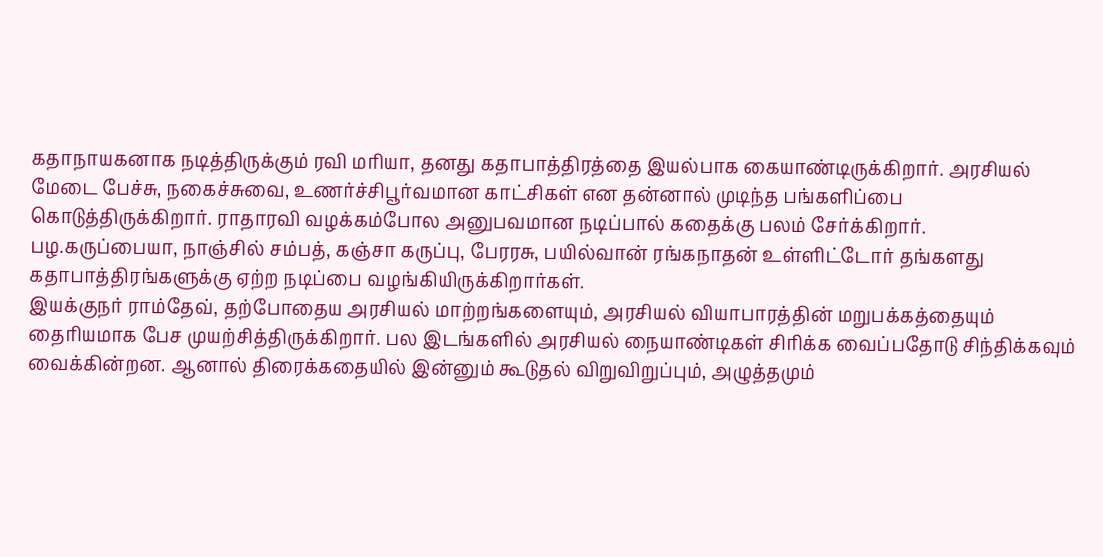கதாநாயகனாக நடித்திருக்கும் ரவி மரியா, தனது கதாபாத்திரத்தை இயல்பாக கையாண்டிருக்கிறார். அரசியல் மேடை பேச்சு, நகைச்சுவை, உணர்ச்சிபூர்வமான காட்சிகள் என தன்னால் முடிந்த பங்களிப்பை கொடுத்திருக்கிறார். ராதாரவி வழக்கம்போல அனுபவமான நடிப்பால் கதைக்கு பலம் சேர்க்கிறார்.
பழ.கருப்பையா, நாஞ்சில் சம்பத், கஞ்சா கருப்பு, பேரரசு, பயில்வான் ரங்கநாதன் உள்ளிட்டோர் தங்களது கதாபாத்திரங்களுக்கு ஏற்ற நடிப்பை வழங்கியிருக்கிறார்கள்.
இயக்குநர் ராம்தேவ், தற்போதைய அரசியல் மாற்றங்களையும், அரசியல் வியாபாரத்தின் மறுபக்கத்தையும் தைரியமாக பேச முயற்சித்திருக்கிறார். பல இடங்களில் அரசியல் நையாண்டிகள் சிரிக்க வைப்பதோடு சிந்திக்கவும் வைக்கின்றன. ஆனால் திரைக்கதையில் இன்னும் கூடுதல் விறுவிறுப்பும், அழுத்தமும்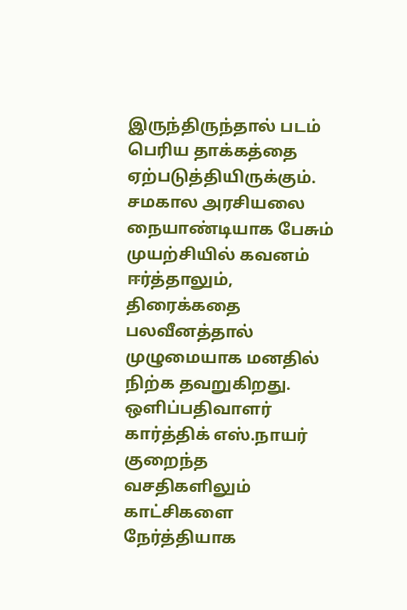இருந்திருந்தால் படம் பெரிய தாக்கத்தை ஏற்படுத்தியிருக்கும்.
சமகால அரசியலை நையாண்டியாக பேசும் முயற்சியில் கவனம் ஈர்த்தாலும், திரைக்கதை பலவீனத்தால் முழுமையாக மனதில் நிற்க தவறுகிறது.
ஒளிப்பதிவாளர் கார்த்திக் எஸ்.நாயர் குறைந்த வசதிகளிலும் காட்சிகளை நேர்த்தியாக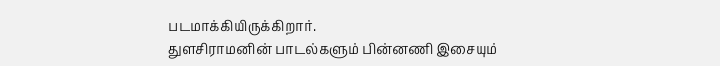படமாக்கியிருக்கிறார்.
துளசிராமனின் பாடல்களும் பின்னணி இசையும்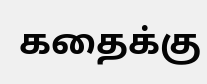கதைக்கு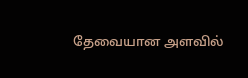தேவையான அளவில்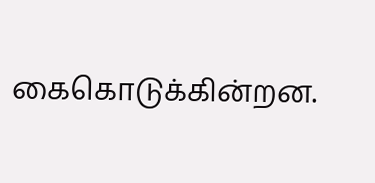கைகொடுக்கின்றன.